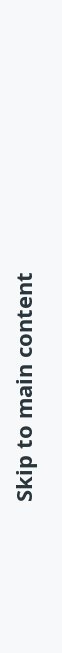Skip to main content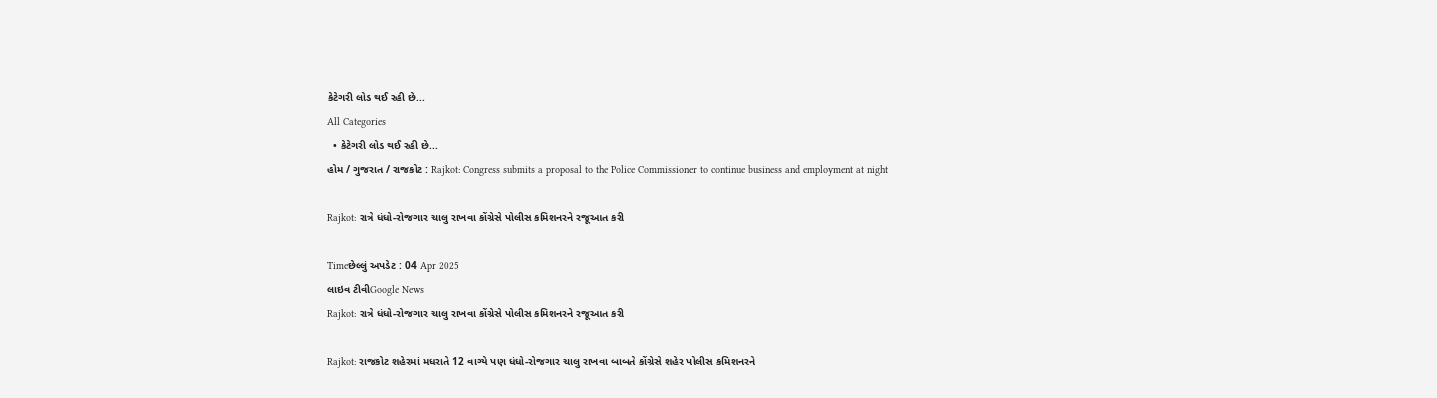કેટેગરી લોડ થઈ રહી છે...
All Categories
  • કેટેગરી લોડ થઈ રહી છે...
હોમ / ગુજરાત / રાજકોટ : Rajkot: Congress submits a proposal to the Police Commissioner to continue business and employment at night

Rajkot: રાત્રે ધંધો-રોજગાર ચાલુ રાખવા કોંગ્રેસે પોલીસ કમિશનરને રજૂઆત કરી

Timeછેલ્લું અપડેટ : 04 Apr 2025
લાઇવ ટીવીGoogle News
Rajkot: રાત્રે ધંધો-રોજગાર ચાલુ રાખવા કોંગ્રેસે પોલીસ કમિશનરને રજૂઆત કરી

Rajkot: રાજકોટ શહેરમાં મધરાતે 12 વાગ્યે પણ ધંધો-રોજગાર ચાલુ રાખવા બાબતે કોંગ્રેસે શહેર પોલીસ કમિશનરને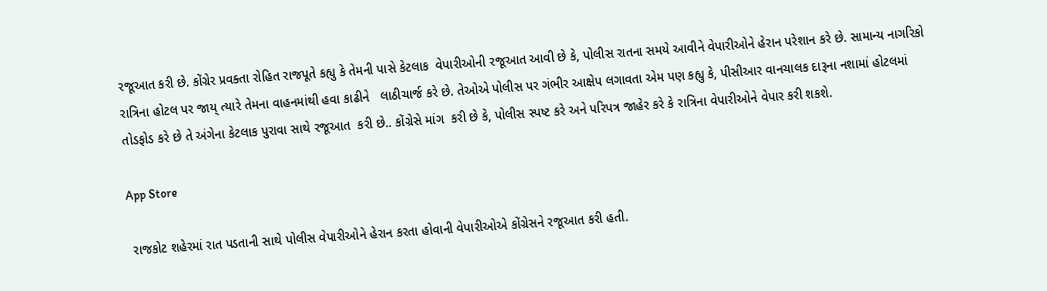રજૂઆત કરી છે. કોંગ્રેર પ્રવક્તા રોહિત રાજપૂતે કહ્યુ કે તેમની પાસે કેટલાક  વેપારીઓની રજૂઆત આવી છે કે, પોલીસ રાતના સમયે આવીને વેપારીઓને હેરાન પરેશાન કરે છે. સામાન્ય નાગરિકો રાત્રિના હોટલ પર જાય્ ત્યારે તેમના વાહનમાંથી હવા કાઢીને   લાઠીચાર્જ કરે છે. તેઓએ પોલીસ પર ગંભીર આક્ષેપ લગાવતા એમ પણ કહ્યુ કે, પીસીઆર વાનચાલક દારૂના નશામાં હોટલમાં તોડફોડ કરે છે તે અંગેના કેટલાક પુરાવા સાથે રજૂઆત  કરી છે.. કોંગ્રેસે માંગ  કરી છે કે, પોલીસ સ્પષ્ટ કરે અને પરિપત્ર જાહેર કરે કે રાત્રિના વેપારીઓને વેપાર કરી શકશે.

App Store

 રાજકોટ શહેરમાં રાત પડતાની સાથે પોલીસ વેપારીઓને હેરાન કરતા હોવાની વેપારીઓએ કોંગ્રેસને રજૂઆત કરી હતી.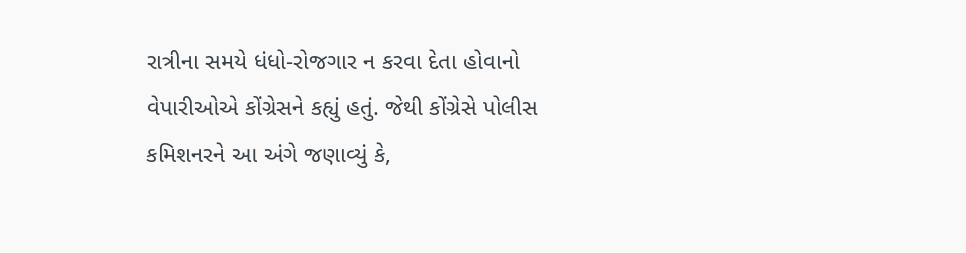રાત્રીના સમયે ધંધો-રોજગાર ન કરવા દેતા હોવાનો વેપારીઓએ કોંગ્રેસને કહ્યું હતું. જેથી કોંગ્રેસે પોલીસ કમિશનરને આ અંગે જણાવ્યું કે,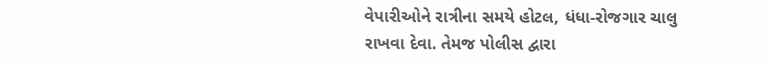વેપારીઓને રાત્રીના સમયે હોટલ, ધંધા-રોજગાર ચાલુ રાખવા દેવા. તેમજ પોલીસ દ્વારા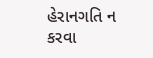હેરાનગતિ ન કરવા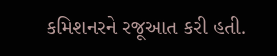કમિશનરને રજૂઆત કરી હતી.